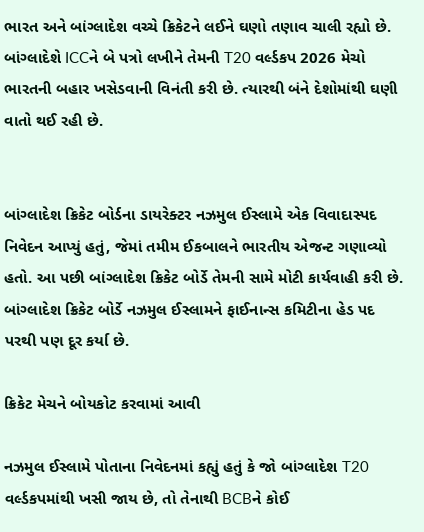ભારત અને બાંગ્લાદેશ વચ્ચે ક્રિકેટને લઈને ઘણો તણાવ ચાલી રહ્યો છે. બાંગ્લાદેશે ICCને બે પત્રો લખીને તેમની T20 વર્લ્ડકપ 2026 મેચો ભારતની બહાર ખસેડવાની વિનંતી કરી છે. ત્યારથી બંને દેશોમાંથી ઘણી વાતો થઈ રહી છે.


બાંગ્લાદેશ ક્રિકેટ બોર્ડના ડાયરેક્ટર નઝમુલ ઈસ્લામે એક વિવાદાસ્પદ નિવેદન આપ્યું હતું, જેમાં તમીમ ઈકબાલને ભારતીય એજન્ટ ગણાવ્યો હતો. આ પછી બાંગ્લાદેશ ક્રિકેટ બોર્ડે તેમની સામે મોટી કાર્યવાહી કરી છે. બાંગ્લાદેશ ક્રિકેટ બોર્ડે નઝમુલ ઈસ્લામને ફાઈનાન્સ કમિટીના હેડ પદ પરથી પણ દૂર કર્યા છે.

ક્રિકેટ મેચને બોયકોટ કરવામાં આવી

નઝમુલ ઈસ્લામે પોતાના નિવેદનમાં કહ્યું હતું કે જો બાંગ્લાદેશ T20 વર્લ્ડકપમાંથી ખસી જાય છે, તો તેનાથી BCBને કોઈ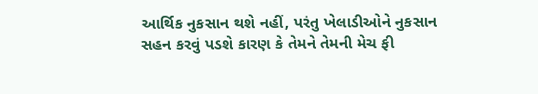આર્થિક નુકસાન થશે નહીં, પરંતુ ખેલાડીઓને નુકસાન સહન કરવું પડશે કારણ કે તેમને તેમની મેચ ફી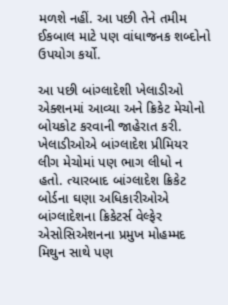મળશે નહીં. આ પછી તેને તમીમ ઈકબાલ માટે પણ વાંધાજનક શબ્દોનો ઉપયોગ કર્યો.

આ પછી બાંગ્લાદેશી ખેલાડીઓ એક્શનમાં આવ્યા અને ક્રિકેટ મેચોનો બોયકોટ કરવાની જાહેરાત કરી. ખેલાડીઓએ બાંગ્લાદેશ પ્રીમિયર લીગ મેચોમાં પણ ભાગ લીધો ન હતો. ત્યારબાદ બાંગ્લાદેશ ક્રિકેટ બોર્ડના ઘણા અધિકારીઓએ બાંગ્લાદેશના ક્રિકેટર્સ વેલ્ફેર એસોસિએશનના પ્રમુખ મોહમ્મદ મિથુન સાથે પણ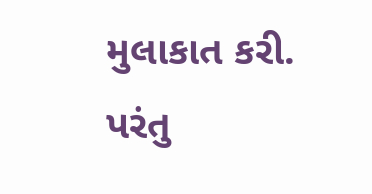મુલાકાત કરી. પરંતુ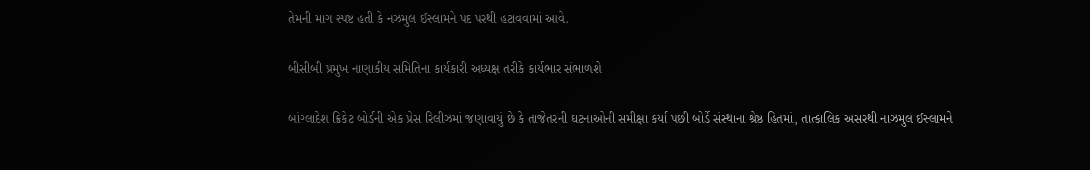તેમની માગ સ્પષ્ટ હતી કે નઝમુલ ઈસ્લામને પદ પરથી હટાવવામાં આવે.

બીસીબી પ્રમુખ નાણાકીય સમિતિના કાર્યકારી અધ્યક્ષ તરીકે કાર્યભાર સંભાળશે

બાંગ્લાદેશ ક્રિકેટ બોર્ડની એક પ્રેસ રિલીઝમાં જણાવાયું છે કે તાજેતરની ઘટનાઓની સમીક્ષા કર્યા પછી બોર્ડે સંસ્થાના શ્રેષ્ઠ હિતમાં, તાત્કાલિક અસરથી નાઝમુલ ઈસ્લામને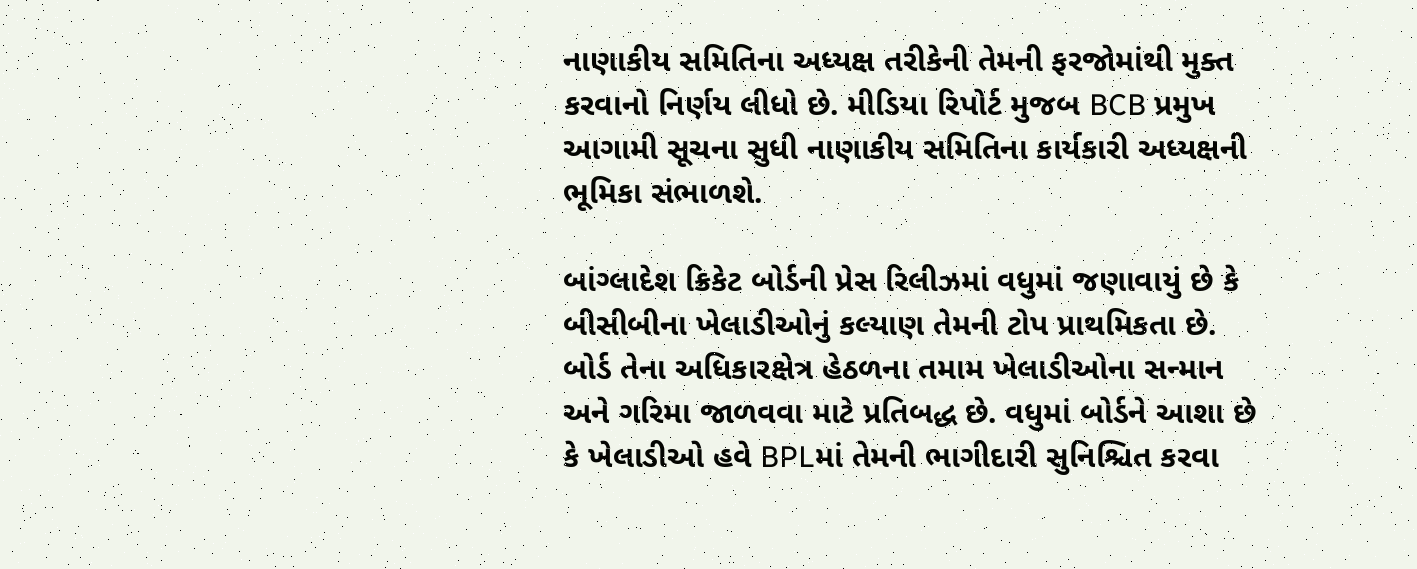નાણાકીય સમિતિના અધ્યક્ષ તરીકેની તેમની ફરજોમાંથી મુક્ત કરવાનો નિર્ણય લીધો છે. મીડિયા રિપોર્ટ મુજબ BCB પ્રમુખ આગામી સૂચના સુધી નાણાકીય સમિતિના કાર્યકારી અધ્યક્ષની ભૂમિકા સંભાળશે.

બાંગ્લાદેશ ક્રિકેટ બોર્ડની પ્રેસ રિલીઝમાં વધુમાં જણાવાયું છે કે બીસીબીના ખેલાડીઓનું કલ્યાણ તેમની ટોપ પ્રાથમિકતા છે. બોર્ડ તેના અધિકારક્ષેત્ર હેઠળના તમામ ખેલાડીઓના સન્માન અને ગરિમા જાળવવા માટે પ્રતિબદ્ધ છે. વધુમાં બોર્ડને આશા છે કે ખેલાડીઓ હવે BPLમાં તેમની ભાગીદારી સુનિશ્ચિત કરવા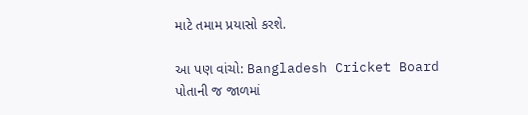માટે તમામ પ્રયાસો કરશે.

આ પણ વાંચો: Bangladesh Cricket Board પોતાની જ જાળમાં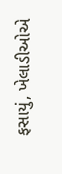ફસાયું, ખેલાડીઓએ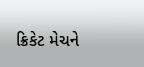ક્રિકેટ મેચને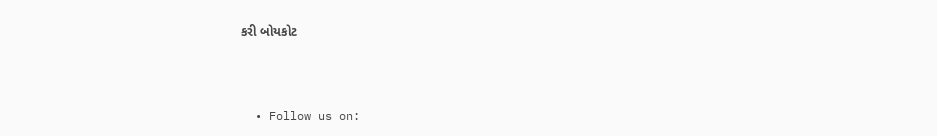કરી બોયકોટ



  • Follow us on: